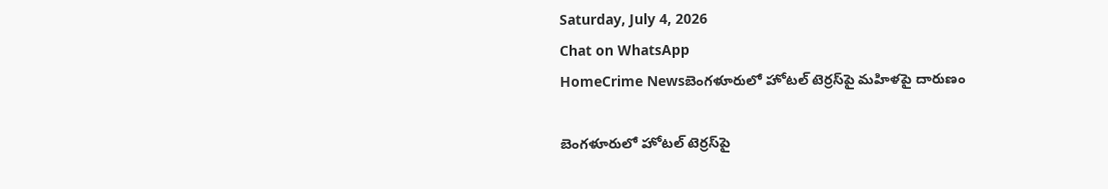Saturday, July 4, 2026
Chat on WhatsApp
HomeCrime Newsబెంగళూరులో హోటల్ టెర్రస్‌పై మహిళపై దారుణం

బెంగళూరులో హోటల్ టెర్రస్‌పై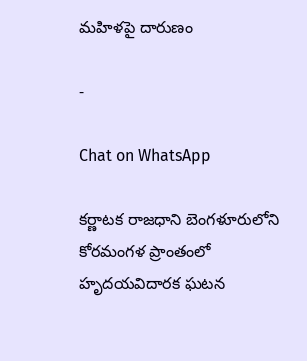మహిళపై దారుణం

-

Chat on WhatsApp

కర్ణాటక రాజధాని బెంగళూరులోని కోరమంగళ ప్రాంతంలో హృదయవిదారక ఘటన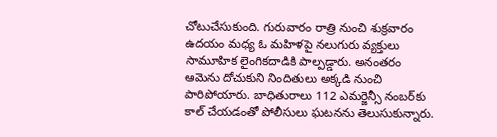చోటుచేసుకుంది. గురువారం రాత్రి నుంచి శుక్రవారం ఉదయం మధ్య ఓ మహిళపై నలుగురు వ్యక్తులు సామూహిక లైంగికదాడికి పాల్పడ్డారు. అనంతరం ఆమెను దోచుకుని నిందితులు అక్కడి నుంచి పారిపోయారు. బాధితురాలు 112 ఎమర్జెన్సీ నంబర్‌కు కాల్ చేయడంతో పోలీసులు ఘటనను తెలుసుకున్నారు.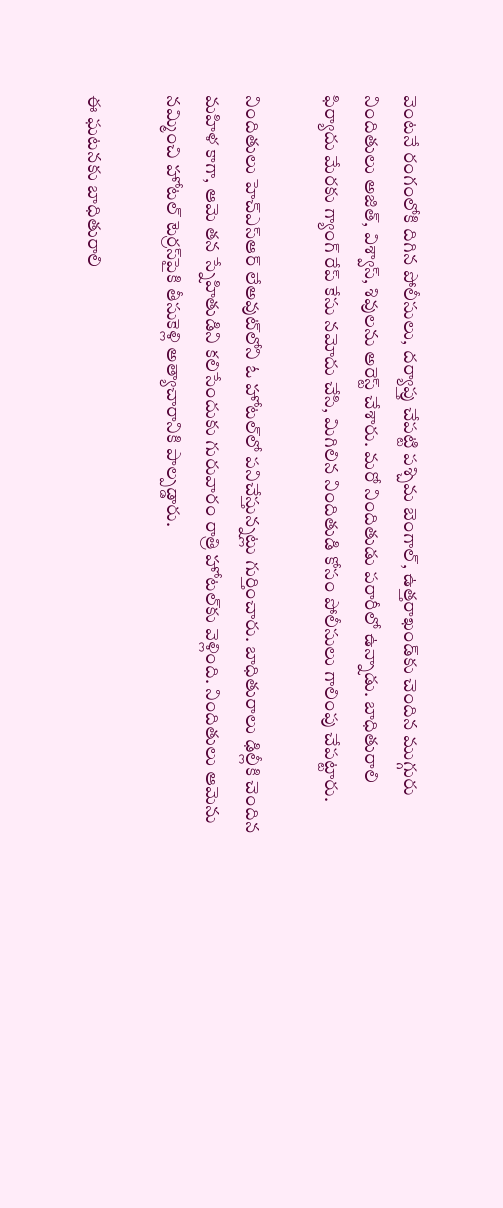వెంటనే రంగంలోకి దిగిన పోలీసులు, దర్యాప్తు చేపట్టి పశ్చిమ బెంగాల్‌, ఉత్తరాఖండ్‌కు చెందిన ముగ్గురు నిందితులు అజిత్, విశ్వాస్, శివులను అరెస్ట్ చేశారు. మరో నిందితుడు పరారీలో ఉన్నాడు. బాధితురాలి ఫిర్యాదు మేరకు గ్యాంగ్ రేప్ కేసు నమోదు చేసి, మిగిలిన నిందితుడి కోసం పోలీసులు గాలింపు చేపట్టారు.

నిందితులు హెచ్ఎస్ఆర్ లేఅవుట్‌లోని ఓ హోటల్‌లో పనిచేస్తున్నట్లు గుర్తించారు. బాధితురాలు ఢిల్లీకి చెందిన మహిళ కాగా, ఆమె తన స్నేహితుడిని కలిసేందుకు గురువారం రాత్రి హోటల్‌కు వెళ్లింది. నిందితులు ఆమెను నమ్మించి హోటల్ టెర్రస్‌పైకి తీసుకెళ్లి అత్యాచారానికి పాల్పడ్డారు.

ఈ ఘటనకు బాధితురాలి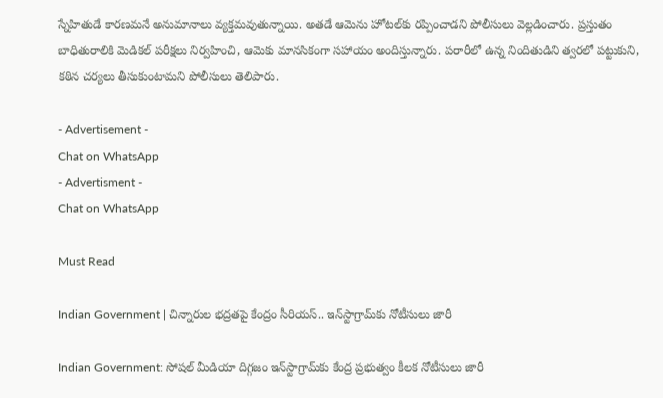స్నేహితుడే కారణమనే అనుమానాలు వ్యక్తమవుతున్నాయి. అతడే ఆమెను హోటల్‌కు రప్పించాడని పోలీసులు వెల్లడించారు. ప్రస్తుతం బాధితురాలికి మెడికల్ పరీక్షలు నిర్వహించి, ఆమెకు మానసికంగా సహాయం అందిస్తున్నారు. పరారీలో ఉన్న నిందితుడిని త్వరలో పట్టుకుని, కఠిన చర్యలు తీసుకుంటామని పోలీసులు తెలిపారు.

- Advertisement -
Chat on WhatsApp
- Advertisment -
Chat on WhatsApp

Must Read

Indian Government | చిన్నారుల భద్రతపై కేంద్రం సీరియస్.. ఇన్‌స్టాగ్రామ్‌కు నోటీసులు జారీ

Indian Government: సోషల్ మీడియా దిగ్గజం ఇన్‌స్టాగ్రామ్‌కు కేంద్ర ప్రభుత్వం కీలక నోటీసులు జారీ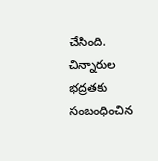చేసింది. చిన్నారుల భద్రతకు సంబంధించిన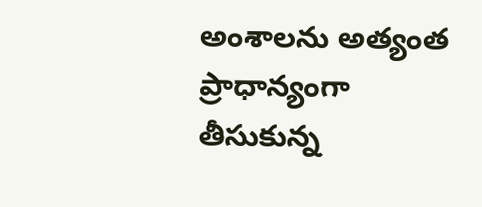అంశాలను అత్యంత ప్రాధాన్యంగా తీసుకున్న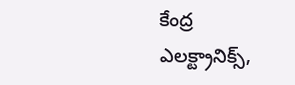కేంద్ర ఎలక్ట్రానిక్స్,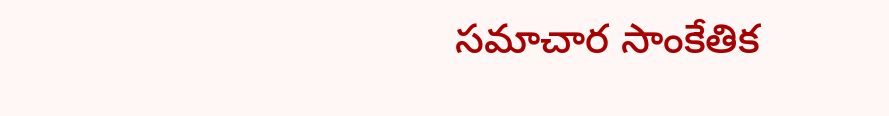సమాచార సాంకేతిక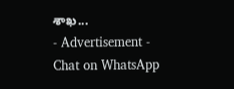శాఖ...
- Advertisement -
Chat on WhatsApp